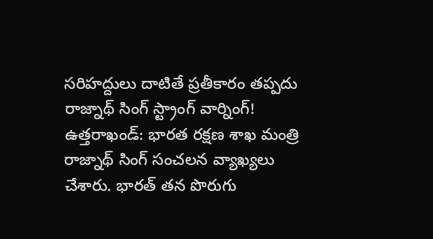సరిహద్దులు దాటితే ప్రతీకారం తప్పదు
రాజ్నాథ్ సింగ్ స్ట్రాంగ్ వార్నింగ్! ఉత్తరాఖండ్: భారత రక్షణ శాఖ మంత్రి రాజ్నాథ్ సింగ్ సంచలన వ్యాఖ్యలు చేశారు. భారత్ తన పొరుగు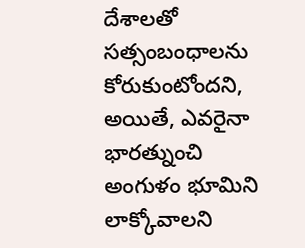దేశాలతో సత్సంబంధాలను కోరుకుంటోందని, అయితే, ఎవరైనా భారత్నుంచి అంగుళం భూమిని లాక్కోవాలని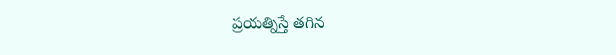ప్రయత్నిస్తే తగిన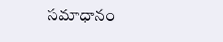సమాధానం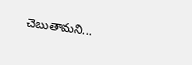చెబుతామని...